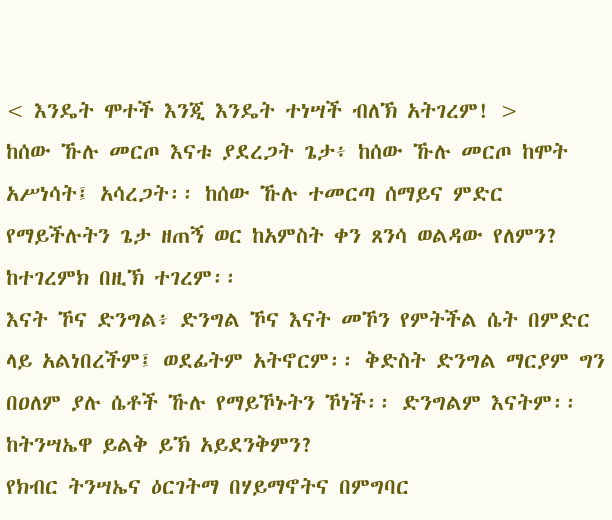< እንዴት ሞተች እንጂ እንዴት ተነሣች ብለኽ አትገረም! >
ከሰው ኹሉ መርጦ እናቱ ያደረጋት ጌታ፥ ከሰው ኹሉ መርጦ ከሞት አሥነሳት፤ አሳረጋት፡፡ ከሰው ኹሉ ተመርጣ ሰማይና ምድር የማይችሉትን ጌታ ዘጠኝ ወር ከአምስት ቀን ጸንሳ ወልዳው የለምን? ከተገረምክ በዚኽ ተገረም፡፡
እናት ኾና ድንግል፥ ድንግል ኾና እናት መኾን የምትችል ሴት በምድር ላይ አልነበረችም፤ ወደፊትም አትኖርም፡፡ ቅድስት ድንግል ማርያም ግን በዐለም ያሉ ሴቶች ኹሉ የማይኾኑትን ኾነች፡፡ ድንግልም እናትም፡፡ ከትንሣኤዋ ይልቅ ይኽ አይደንቅምን?
የክብር ትንሣኤና ዕርገትማ በሃይማኖትና በምግባር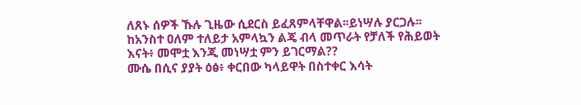ለጸኑ ሰዎች ኹሉ ጊዜው ሲደርስ ይፈጸምላቸዋል፡፡ይነሣሉ ያርጋሉ፡፡ ከአንስተ ዐለም ተለይታ አምላኳን ልጄ ብላ መጥራት የቻለች የሕይወት እናት፥ መሞቷ እንጂ መነሣቷ ምን ይገርማል??
ሙሴ በሲና ያያት ዕፅ፥ ቀርበው ካላይዋት በስተቀር እሳት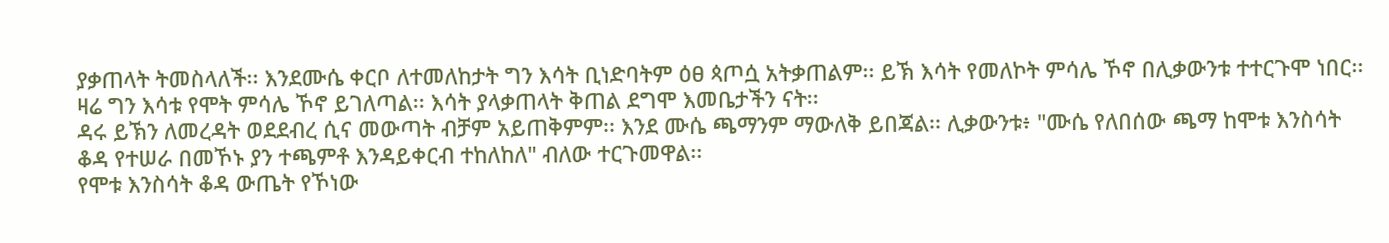ያቃጠላት ትመስላለች፡፡ እንደሙሴ ቀርቦ ለተመለከታት ግን እሳት ቢነድባትም ዕፀ ጳጦሷ አትቃጠልም፡፡ ይኽ እሳት የመለኮት ምሳሌ ኾኖ በሊቃውንቱ ተተርጉሞ ነበር፡፡ ዛሬ ግን እሳቱ የሞት ምሳሌ ኾኖ ይገለጣል፡፡ እሳት ያላቃጠላት ቅጠል ደግሞ እመቤታችን ናት፡፡
ዳሩ ይኽን ለመረዳት ወደደብረ ሲና መውጣት ብቻም አይጠቅምም፡፡ እንደ ሙሴ ጫማንም ማውለቅ ይበጃል፡፡ ሊቃውንቱ፥ "ሙሴ የለበሰው ጫማ ከሞቱ እንስሳት ቆዳ የተሠራ በመኾኑ ያን ተጫምቶ እንዳይቀርብ ተከለከለ" ብለው ተርጉመዋል፡፡
የሞቱ እንስሳት ቆዳ ውጤት የኾነው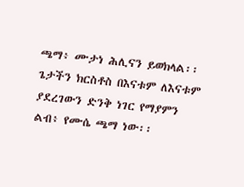ጫማ፥ ሙታነ ሕሊናን ይወክላል፡፡ ጌታችን ክርስቶስ በእናቱም ለእናቱም ያደረገውን ድንቅ ነገር የማያምን ልብ፥ የሙሴ ጫማ ነው፡፡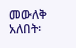መውለቅ አለበት፡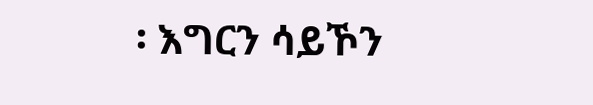፡ እግርን ሳይኾን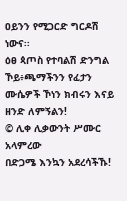ዐይንን የሚጋርድ ግርዶሽ ነውና፡፡
ዕፀ ጳጦስ የተባልሽ ድንግል ኾይ፥ጫማችንን የፈታን ሙሴዎች ኾነን ክብሩን እናይ ዘንድ ለምኝልን!
© ሊቀ ሊቃውንት ሥሙር አላምረው
በድጋሜ እንኳን አደረሳችኹ!